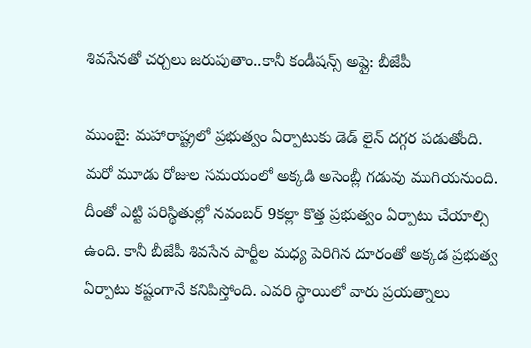శివసేనతో చర్చలు జరుపుతాం..కానీ కండీషన్స్ అప్లై: బీజేపీ

ముంబై: మహారాష్ట్రలో ప్రభుత్వం ఏర్పాటుకు డెడ్ లైన్ దగ్గర పడుతోంది. మరో మూడు రోజుల సమయంలో అక్కడి అసెంబ్లీ గడువు ముగియనుంది. దీంతో ఎట్టి పరిస్థితుల్లో నవంబర్ 9కల్లా కొత్త ప్రభుత్వం ఏర్పాటు చేయాల్సి ఉంది. కానీ బీజేపీ శివసేన పార్టీల మధ్య పెరిగిన దూరంతో అక్కడ ప్రభుత్వ ఏర్పాటు కష్టంగానే కనిపిస్తోంది. ఎవరి స్థాయిలో వారు ప్రయత్నాలు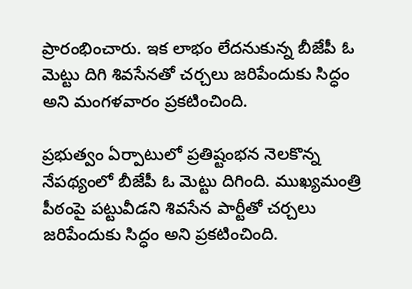ప్రారంభించారు. ఇక లాభం లేదనుకున్న బీజేపీ ఓ మెట్టు దిగి శివసేనతో చర్చలు జరిపేందుకు సిద్ధం అని మంగళవారం ప్రకటించింది.

ప్రభుత్వం ఏర్పాటులో ప్రతిష్టంభన నెలకొన్న నేపథ్యంలో బీజేపీ ఓ మెట్టు దిగింది. ముఖ్యమంత్రి పీఠంపై పట్టువీడని శివసేన పార్టీతో చర్చలు జరిపేందుకు సిద్ధం అని ప్రకటించింది.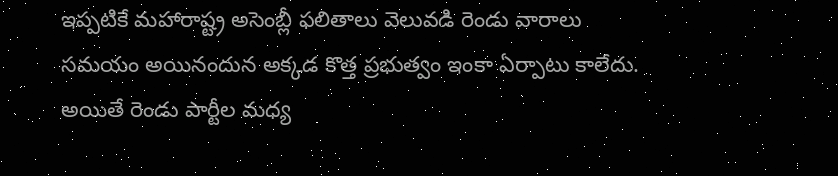ఇప్పటికే మహారాష్ట్ర అసెంబ్లీ ఫలితాలు వెలువడి రెండు వారాలు సమయం అయినందున అక్కడ కొత్త ప్రభుత్వం ఇంకా ఏర్పాటు కాలేదు. అయితే రెండు పార్టీల మధ్య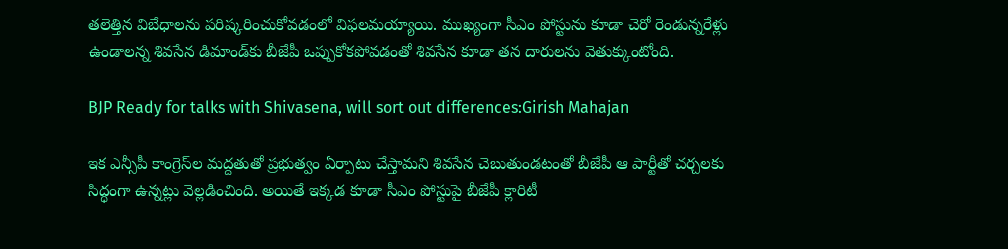తలెత్తిన విబేధాలను పరిష్కరించుకోవడంలో విఫలమయ్యాయి. ముఖ్యంగా సీఎం పోస్టును కూడా చెరో రెండున్నరేళ్లు ఉండాలన్న శివసేన డిమాండ్‌కు బీజేపీ ఒప్పుకోకపోవడంతో శివసేన కూడా తన దారులను వెతుక్కుంటోంది.

BJP Ready for talks with Shivasena, will sort out differences:Girish Mahajan

ఇక ఎన్సీపీ కాంగ్రెస్‌ల మద్దతుతో ప్రభుత్వం ఏర్పాటు చేస్తామని శివసేన చెబుతుండటంతో బీజేపీ ఆ పార్టీతో చర్చలకు సిద్ధంగా ఉన్నట్లు వెల్లడించింది. అయితే ఇక్కడ కూడా సీఎం పోస్టుపై బీజేపీ క్లారిటీ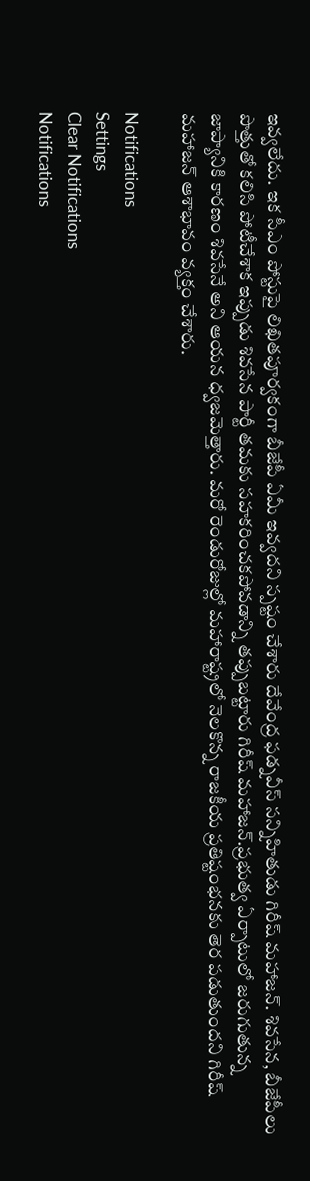ఇవ్వలేదు. ఇక సీఎం పోస్టుపై లిఖితపూర్వకంగా బీజేపీ ఏమీ ఇవ్వదని స్పష్టం చేశారు దేవేంద్ర ఫడ్నవీస్ సన్నిహితుడు గిరీష్ మహాజన్. శివసేన, బీజేపీలు పొత్తుతో కలిసి పోటీచేశాక ఇప్పుడు శివసేన పార్టీ తమకు సహకరించకపోవడాన్ని తప్పుబట్టారు గిరీష్ మహాజన్.ప్రభుత్వ ఏర్పాటులో జరుగుతున్న జాప్యానికి కారణం శివసేనే అని ఆయన ధ్వజమెత్తారు. మరో రెండురోజుల్లో మహారాష్ట్రలో నెలకొన్న రాజకీయ ప్రతిష్టంభనకు తెర పడుతుందని గిరీష్ మహాజన్ ఆశాభావం వ్యక్తం చేశారు.

Notifications
Settings
Clear Notifications
Notifications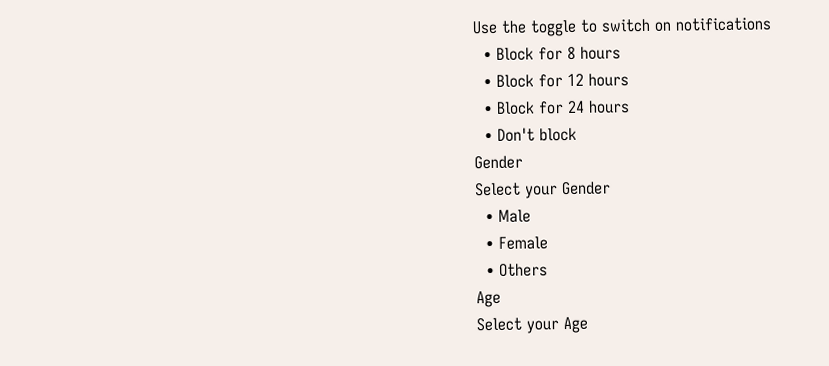Use the toggle to switch on notifications
  • Block for 8 hours
  • Block for 12 hours
  • Block for 24 hours
  • Don't block
Gender
Select your Gender
  • Male
  • Female
  • Others
Age
Select your Age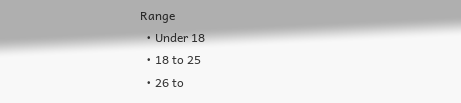Range
  • Under 18
  • 18 to 25
  • 26 to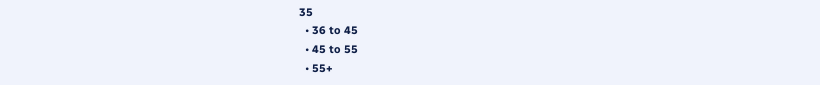35
  • 36 to 45
  • 45 to 55
  • 55+